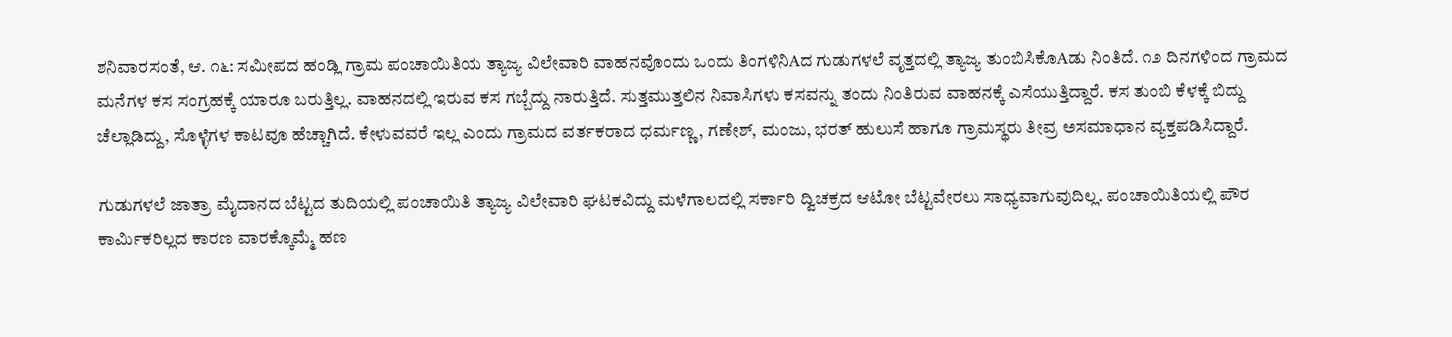ಶನಿವಾರಸಂತೆ, ಆ. ೧೬: ಸಮೀಪದ ಹಂಡ್ಲಿ ಗ್ರಾಮ ಪಂಚಾಯಿತಿಯ ತ್ಯಾಜ್ಯ ವಿಲೇವಾರಿ ವಾಹನವೊಂದು ಒಂದು ತಿಂಗಳಿನಿAದ ಗುಡುಗಳಲೆ ವೃತ್ತದಲ್ಲಿ ತ್ಯಾಜ್ಯ ತುಂಬಿಸಿಕೊAಡು ನಿಂತಿದೆ. ೧೨ ದಿನಗಳಿಂದ ಗ್ರಾಮದ ಮನೆಗಳ ಕಸ ಸಂಗ್ರಹಕ್ಕೆ ಯಾರೂ ಬರುತ್ತಿಲ್ಲ. ವಾಹನದಲ್ಲಿ ಇರುವ ಕಸ ಗಬ್ಬೆದ್ದು ನಾರುತ್ತಿದೆ. ಸುತ್ತಮುತ್ತಲಿನ ನಿವಾಸಿಗಳು ಕಸವನ್ನು ತಂದು ನಿಂತಿರುವ ವಾಹನಕ್ಕೆ ಎಸೆಯುತ್ತಿದ್ದಾರೆ. ಕಸ ತುಂಬಿ ಕೆಳಕ್ಕೆ ಬಿದ್ದು ಚೆಲ್ಲಾಡಿದ್ದು, ಸೊಳ್ಳೆಗಳ ಕಾಟವೂ ಹೆಚ್ಚಾಗಿದೆ. ಕೇಳುವವರೆ ಇಲ್ಲ ಎಂದು ಗ್ರಾಮದ ವರ್ತಕರಾದ ಧರ್ಮಣ್ಣ, ಗಣೇಶ್, ಮಂಜು, ಭರತ್ ಹುಲುಸೆ ಹಾಗೂ ಗ್ರಾಮಸ್ಥರು ತೀವ್ರ ಅಸಮಾಧಾನ ವ್ಯಕ್ತಪಡಿಸಿದ್ದಾರೆ.

ಗುಡುಗಳಲೆ ಜಾತ್ರಾ ಮೈದಾನದ ಬೆಟ್ಟದ ತುದಿಯಲ್ಲಿ ಪಂಚಾಯಿತಿ ತ್ಯಾಜ್ಯ ವಿಲೇವಾರಿ ಘಟಕವಿದ್ದು ಮಳೆಗಾಲದಲ್ಲಿ ಸರ್ಕಾರಿ ದ್ವಿಚಕ್ರದ ಆಟೋ ಬೆಟ್ಟವೇರಲು ಸಾಧ್ಯವಾಗುವುದಿಲ್ಲ. ಪಂಚಾಯಿತಿಯಲ್ಲಿ ಪೌರ ಕಾರ್ಮಿಕರಿಲ್ಲದ ಕಾರಣ ವಾರಕ್ಕೊಮ್ಮೆ ಹಣ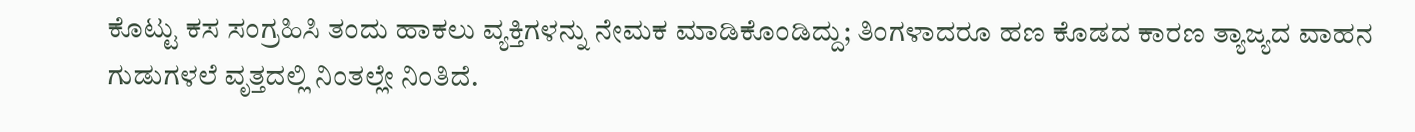ಕೊಟ್ಟು ಕಸ ಸಂಗ್ರಹಿಸಿ ತಂದು ಹಾಕಲು ವ್ಯಕ್ತಿಗಳನ್ನು ನೇಮಕ ಮಾಡಿಕೊಂಡಿದ್ದು; ತಿಂಗಳಾದರೂ ಹಣ ಕೊಡದ ಕಾರಣ ತ್ಯಾಜ್ಯದ ವಾಹನ ಗುಡುಗಳಲೆ ವೃತ್ತದಲ್ಲಿ ನಿಂತಲ್ಲೇ ನಿಂತಿದೆ.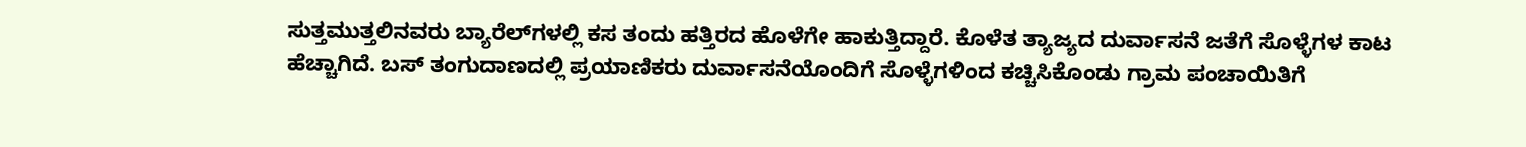ಸುತ್ತಮುತ್ತಲಿನವರು ಬ್ಯಾರೆಲ್‌ಗಳಲ್ಲಿ ಕಸ ತಂದು ಹತ್ತಿರದ ಹೊಳೆಗೇ ಹಾಕುತ್ತಿದ್ದಾರೆ. ಕೊಳೆತ ತ್ಯಾಜ್ಯದ ದುರ್ವಾಸನೆ ಜತೆಗೆ ಸೊಳ್ಳೆಗಳ ಕಾಟ ಹೆಚ್ಚಾಗಿದೆ. ಬಸ್ ತಂಗುದಾಣದಲ್ಲಿ ಪ್ರಯಾಣಿಕರು ದುರ್ವಾಸನೆಯೊಂದಿಗೆ ಸೊಳ್ಳೆಗಳಿಂದ ಕಚ್ಚಿಸಿಕೊಂಡು ಗ್ರಾಮ ಪಂಚಾಯಿತಿಗೆ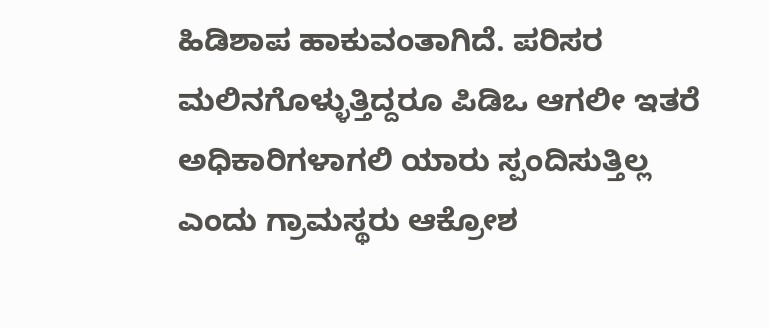ಹಿಡಿಶಾಪ ಹಾಕುವಂತಾಗಿದೆ. ಪರಿಸರ ಮಲಿನಗೊಳ್ಳುತ್ತಿದ್ದರೂ ಪಿಡಿಒ ಆಗಲೀ ಇತರೆ ಅಧಿಕಾರಿಗಳಾಗಲಿ ಯಾರು ಸ್ಪಂದಿಸುತ್ತಿಲ್ಲ ಎಂದು ಗ್ರಾಮಸ್ಥರು ಆಕ್ರೋಶ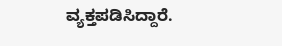ವ್ಯಕ್ತಪಡಿಸಿದ್ದಾರೆ.